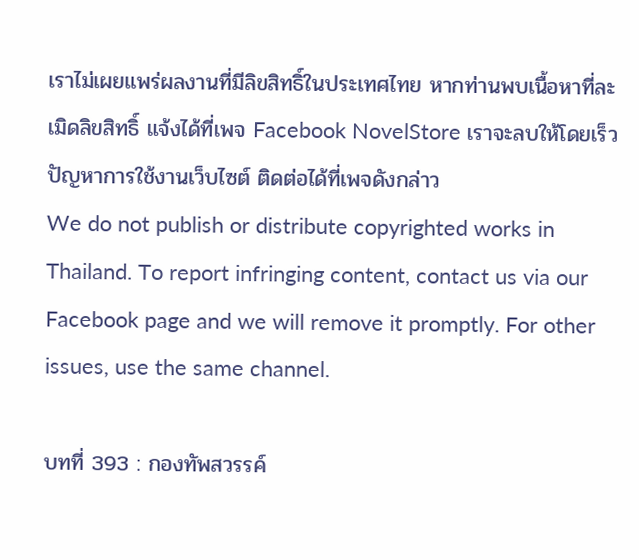เราไม่เผยแพร่ผลงานที่มีลิขสิทธิ์ในประเทศไทย หากท่านพบเนื้อหาที่ละเมิดลิขสิทธิ์ แจ้งได้ที่เพจ Facebook NovelStore เราจะลบให้โดยเร็ว
ปัญหาการใช้งานเว็บไซต์ ติดต่อได้ที่เพจดังกล่าว
We do not publish or distribute copyrighted works in Thailand. To report infringing content, contact us via our Facebook page and we will remove it promptly. For other issues, use the same channel.

บทที่ 393 : กองทัพสวรรค์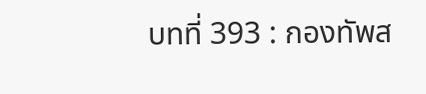บทที่ 393 : กองทัพส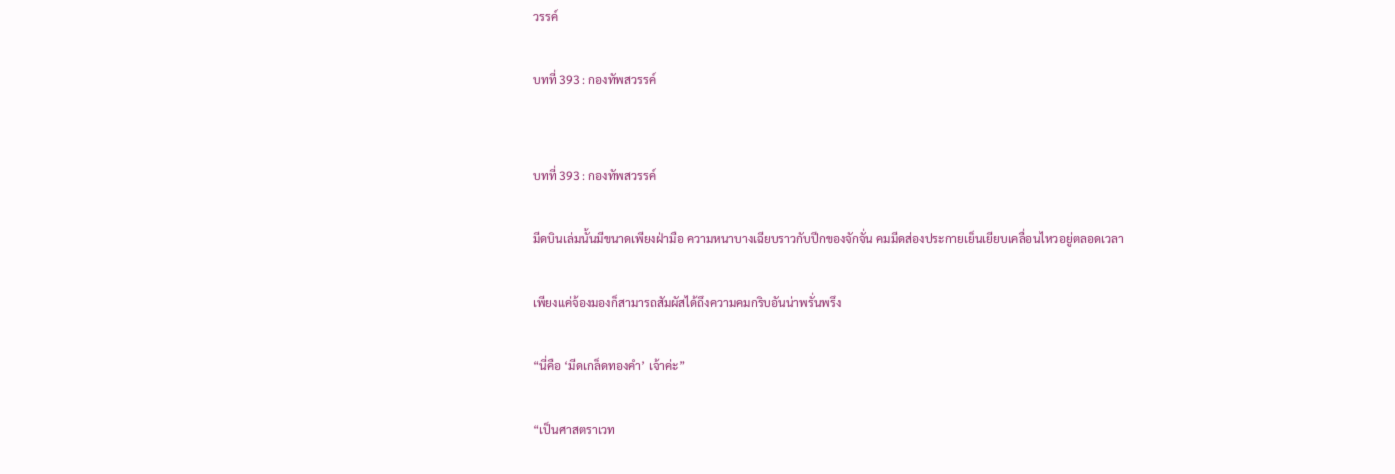วรรค์

บทที่ 393 : กองทัพสวรรค์


บทที่ 393 : กองทัพสวรรค์

มีดบินเล่มนั้นมีขนาดเพียงฝ่ามือ ความหนาบางเฉียบราวกับปีกของจักจั่น คมมีดส่องประกายเย็นเยียบเคลื่อนไหวอยู่ตลอดเวลา

เพียงแค่จ้องมองก็สามารถสัมผัสได้ถึงความคมกริบอันน่าพรั่นพรึง

“นี่คือ ‘มีดเกล็ดทองคำ’ เจ้าค่ะ”

“เป็นศาสตราเวท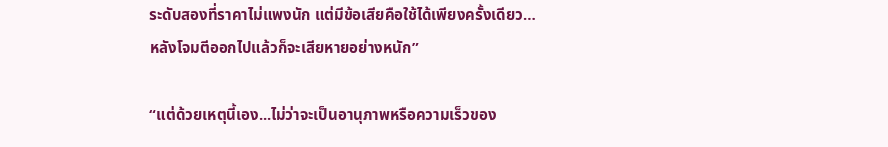ระดับสองที่ราคาไม่แพงนัก แต่มีข้อเสียคือใช้ได้เพียงครั้งเดียว…หลังโจมตีออกไปแล้วก็จะเสียหายอย่างหนัก”

“แต่ด้วยเหตุนี้เอง...ไม่ว่าจะเป็นอานุภาพหรือความเร็วของ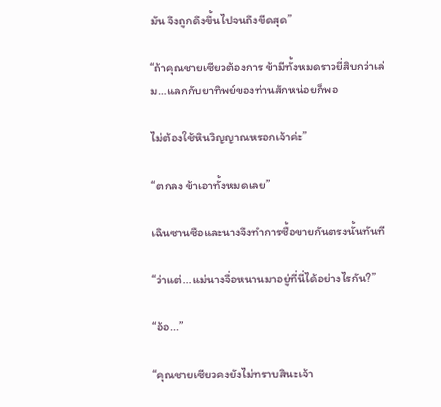มัน จึงถูกดึงขึ้นไปจนถึงขีดสุด”

“ถ้าคุณชายเซียวต้องการ ข้ามีทั้งหมดราวยี่สิบกว่าเล่ม…แลกกับยาทิพย์ของท่านสักหน่อยก็พอ

ไม่ต้องใช้หินวิญญาณหรอกเจ้าค่ะ”

“ตกลง ข้าเอาทั้งหมดเลย”

เฉินซานซือและนางจึงทำการซื้อขายกันตรงนั้นทันที

“ว่าแต่...แม่นางจื่อหนานมาอยู่ที่นี่ได้อย่างไรกัน?”

“อ้อ...”

“คุณชายเซียวคงยังไม่ทราบสินะเจ้า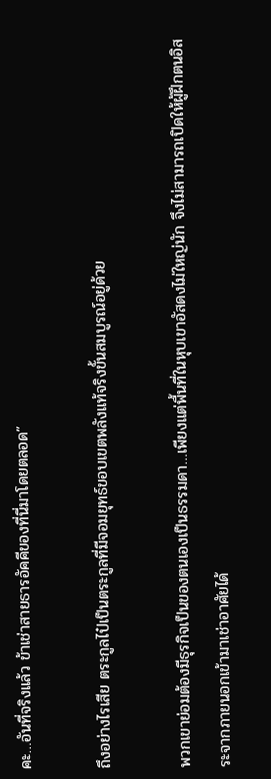คะ…อันที่จริงแล้ว ข้าเช่าสายธารอัคคีของที่นี่มาโดยตลอด”

ถึงอย่างไรเสีย ตระกูลไป๋เป็นตระกูลที่มีจอมยุทธ์ขอบเขตพลังแท้จริงขั้นสมบูรณ์อยู่ด้วย

พวกเขาย่อมต้องมีธุรกิจเป็นของตนเองเป็นธรรมดา…เพียงแต่พื้นที่ในหุบเขาอัสดงไม่ใหญ่นัก จึงไม่สามารถเปิดให้ผู้ฝึกตนอิสระจากภายนอกเข้ามาเช่าอาศัยได้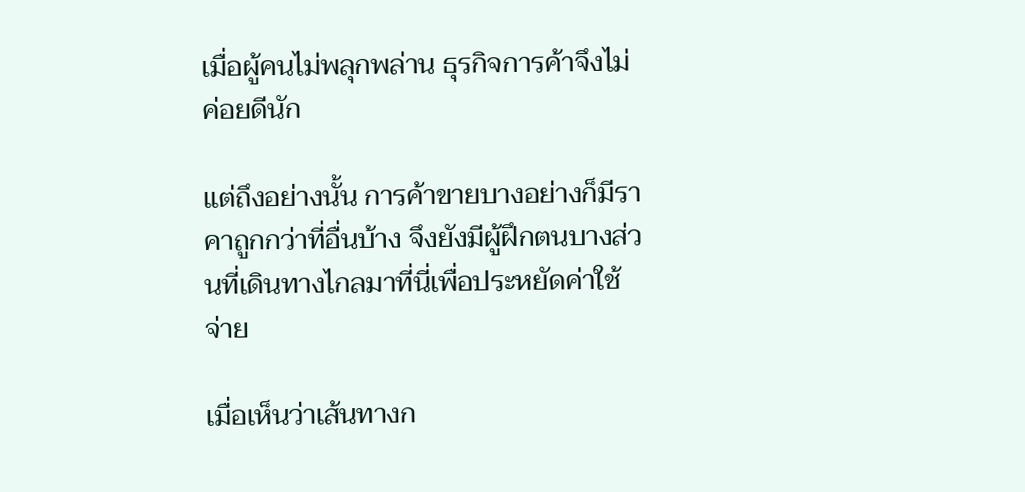เมื่อผู้คนไม่พลุกพล่าน ธุรกิจการค้าจึงไม่ค่อยดีนัก

แต่ถึงอย่างนั้น การค้าขายบางอย่างก็มีราคาถูกกว่าที่อื่นบ้าง จึงยังมีผู้ฝึกตนบางส่วนที่เดินทางไกลมาที่นี่เพื่อประหยัดค่าใช้จ่าย

เมื่อเห็นว่าเส้นทางก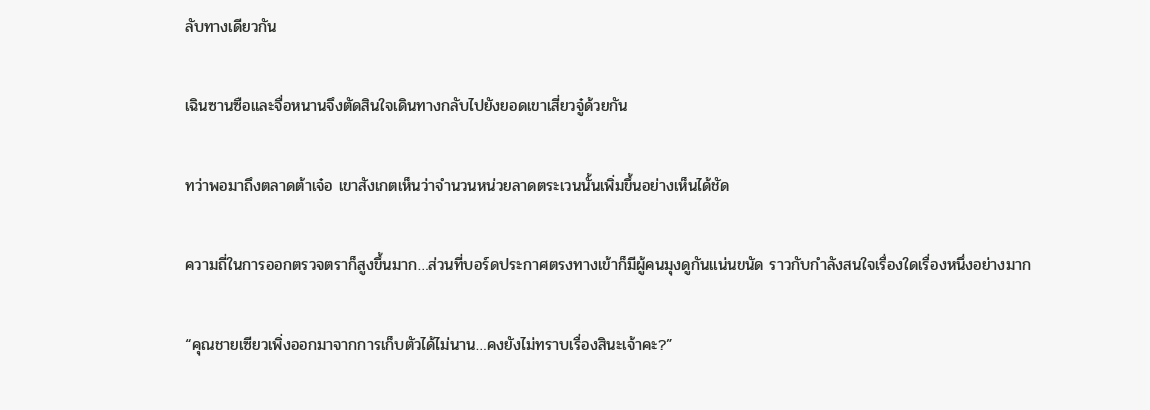ลับทางเดียวกัน

เฉินซานซือและจื่อหนานจึงตัดสินใจเดินทางกลับไปยังยอดเขาเสี่ยวจู๋ด้วยกัน

ทว่าพอมาถึงตลาดต้าเจ๋อ เขาสังเกตเห็นว่าจำนวนหน่วยลาดตระเวนนั้นเพิ่มขึ้นอย่างเห็นได้ชัด

ความถี่ในการออกตรวจตราก็สูงขึ้นมาก…ส่วนที่บอร์ดประกาศตรงทางเข้าก็มีผู้คนมุงดูกันแน่นขนัด ราวกับกำลังสนใจเรื่องใดเรื่องหนึ่งอย่างมาก

“คุณชายเซียวเพิ่งออกมาจากการเก็บตัวได้ไม่นาน…คงยังไม่ทราบเรื่องสินะเจ้าคะ?”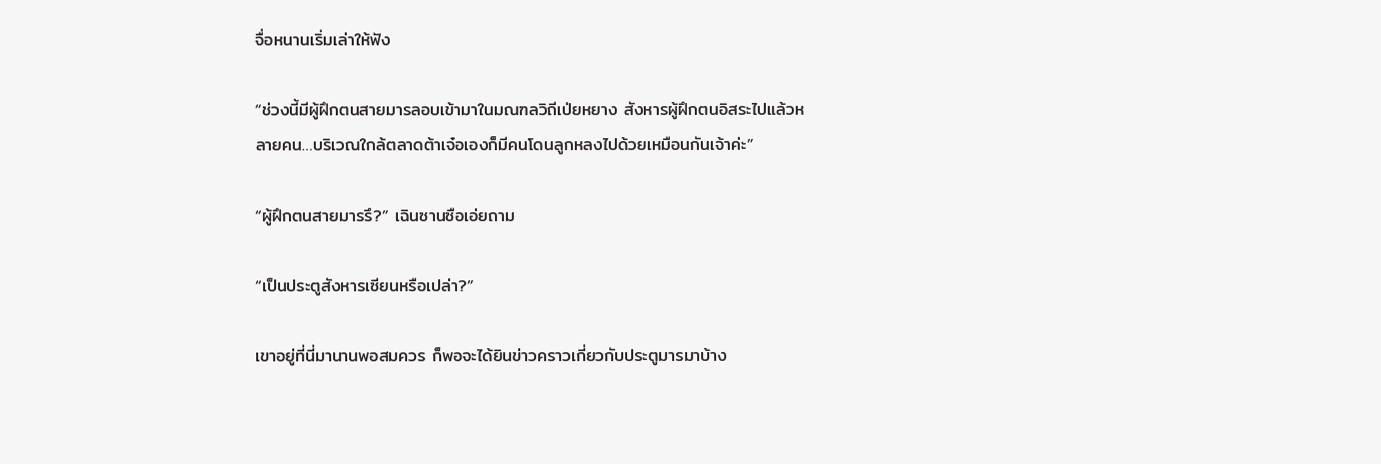จื่อหนานเริ่มเล่าให้ฟัง

“ช่วงนี้มีผู้ฝึกตนสายมารลอบเข้ามาในมณฑลวิถีเป่ยหยาง สังหารผู้ฝึกตนอิสระไปแล้วหลายคน…บริเวณใกล้ตลาดต้าเจ๋อเองก็มีคนโดนลูกหลงไปด้วยเหมือนกันเจ้าค่ะ”

“ผู้ฝึกตนสายมารรึ?” เฉินซานซือเอ่ยถาม

“เป็นประตูสังหารเซียนหรือเปล่า?”

เขาอยู่ที่นี่มานานพอสมควร ก็พอจะได้ยินข่าวคราวเกี่ยวกับประตูมารมาบ้าง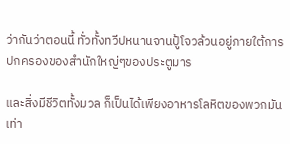ว่ากันว่าตอนนี้ ทั่วทั้งทวีปหนานจานปู้โจวล้วนอยู่ภายใต้การปกครองของสำนักใหญ่ๆของประตูมาร

และสิ่งมีชีวิตทั้งมวล ก็เป็นได้เพียงอาหารโลหิตของพวกมันเท่า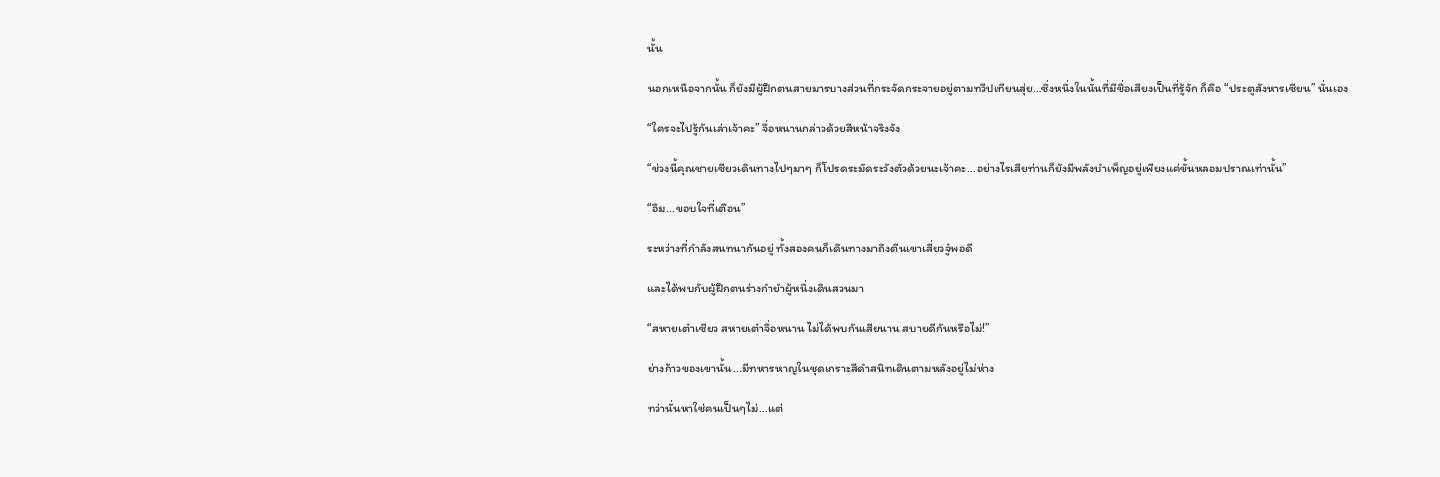นั้น

นอกเหนือจากนั้น ก็ยังมีผู้ฝึกตนสายมารบางส่วนที่กระจัดกระจายอยู่ตามทวีปเทียนสุ่ย…ซึ่งหนึ่งในนั้นที่มีชื่อเสียงเป็นที่รู้จัก ก็คือ “ประตูสังหารเซียน” นั่นเอง

“ใครจะไปรู้กันเล่าเจ้าคะ” จื่อหนานกล่าวด้วยสีหน้าจริงจัง

“ช่วงนี้คุณชายเซียวเดินทางไปๆมาๆ ก็โปรดระมัดระวังตัวด้วยนะเจ้าคะ…อย่างไรเสียท่านก็ยังมีพลังบำเพ็ญอยู่เพียงแค่ขั้นหลอมปราณเท่านั้น”

“อืม...ขอบใจที่เตือน”

ระหว่างที่กำลังสนทนากันอยู่ ทั้งสองคนก็เดินทางมาถึงตีนเขาเสี่ยวจู๋พอดี

และได้พบกับผู้ฝึกตนร่างกำยำผู้หนึ่งเดินสวนมา

“สหายเต๋าเซียว สหายเต๋าจื่อหนาน ไม่ได้พบกันเสียนาน สบายดีกันหรือไม่!”

ย่างก้าวของเขานั้น...มีทหารหาญในชุดเกราะสีดำสนิทเดินตามหลังอยู่ไม่ห่าง

ทว่านั่นหาใช่คนเป็นๆไม่…แต่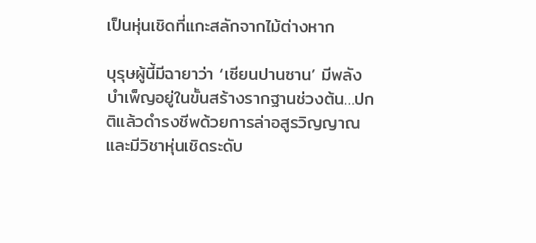เป็นหุ่นเชิดที่แกะสลักจากไม้ต่างหาก

บุรุษผู้นี้มีฉายาว่า ‘เซียนปานซาน’ มีพลังบำเพ็ญอยู่ในขั้นสร้างรากฐานช่วงต้น…ปกติแล้วดำรงชีพด้วยการล่าอสูรวิญญาณ และมีวิชาหุ่นเชิดระดับ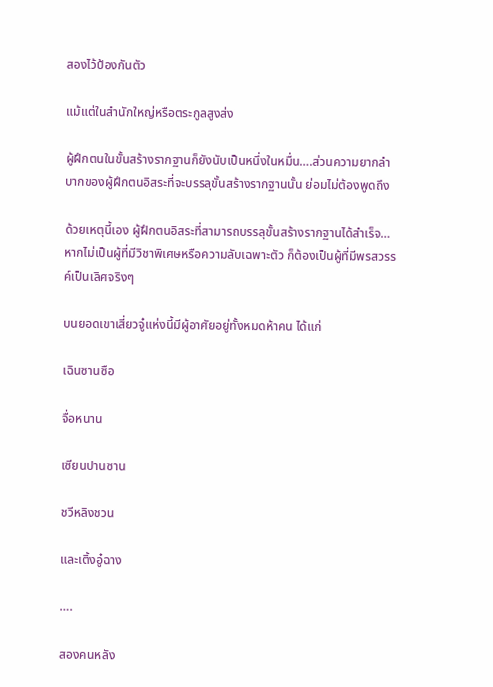สองไว้ป้องกันตัว

แม้แต่ในสำนักใหญ่หรือตระกูลสูงส่ง

ผู้ฝึกตนในขั้นสร้างรากฐานก็ยังนับเป็นหนึ่งในหมื่น….ส่วนความยากลำบากของผู้ฝึกตนอิสระที่จะบรรลุขั้นสร้างรากฐานนั้น ย่อมไม่ต้องพูดถึง

ด้วยเหตุนี้เอง ผู้ฝึกตนอิสระที่สามารถบรรลุขั้นสร้างรากฐานได้สำเร็จ…หากไม่เป็นผู้ที่มีวิชาพิเศษหรือความลับเฉพาะตัว ก็ต้องเป็นผู้ที่มีพรสวรรค์เป็นเลิศจริงๆ

บนยอดเขาเสี่ยวจู๋แห่งนี้มีผู้อาศัยอยู่ทั้งหมดห้าคน ได้แก่

เฉินซานซือ

จื่อหนาน

เซียนปานซาน

ชวีหลิงชวน

และเติ้งอู๋ฉาง

….

สองคนหลัง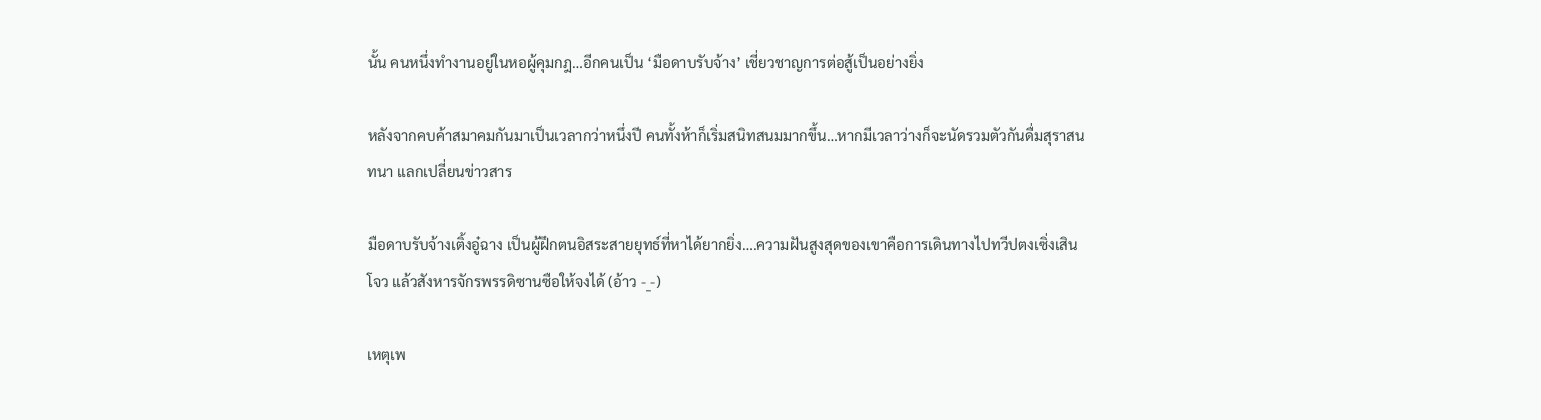นั้น คนหนึ่งทำงานอยู่ในหอผู้คุมกฎ…อีกคนเป็น ‘มือดาบรับจ้าง’ เชี่ยวชาญการต่อสู้เป็นอย่างยิ่ง

หลังจากคบค้าสมาคมกันมาเป็นเวลากว่าหนึ่งปี คนทั้งห้าก็เริ่มสนิทสนมมากขึ้น…หากมีเวลาว่างก็จะนัดรวมตัวกันดื่มสุราสนทนา แลกเปลี่ยนข่าวสาร

มือดาบรับจ้างเติ้งอู๋ฉาง เป็นผู้ฝึกตนอิสระสายยุทธ์ที่หาได้ยากยิ่ง….ความฝันสูงสุดของเขาคือการเดินทางไปทวีปตงเซิ่งเสินโจว แล้วสังหารจักรพรรดิซานซือให้จงได้ (อ้าว -_-)

เหตุเพ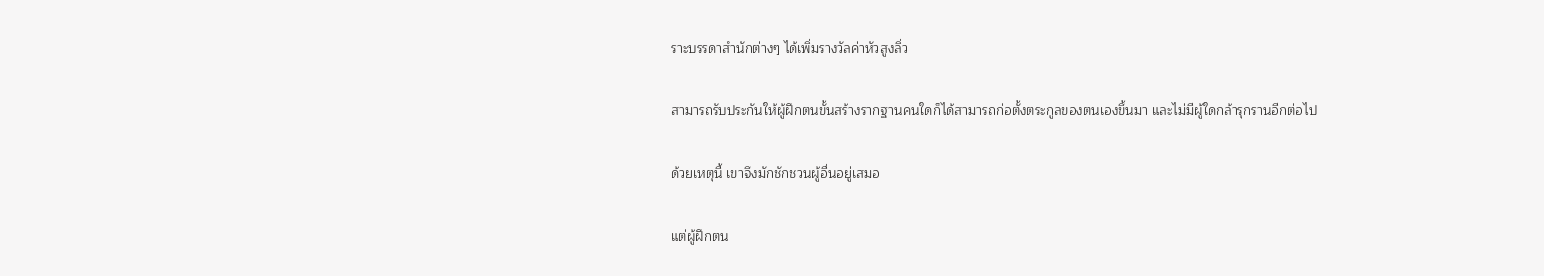ราะบรรดาสำนักต่างๆ ได้เพิ่มรางวัลค่าหัวสูงลิ่ว

สามารถรับประกันให้ผู้ฝึกตนขั้นสร้างรากฐานคนใดก็ได้สามารถก่อตั้งตระกูลของตนเองขึ้นมา และไม่มีผู้ใดกล้ารุกรานอีกต่อไป

ด้วยเหตุนี้ เขาจึงมักชักชวนผู้อื่นอยู่เสมอ

แต่ผู้ฝึกตน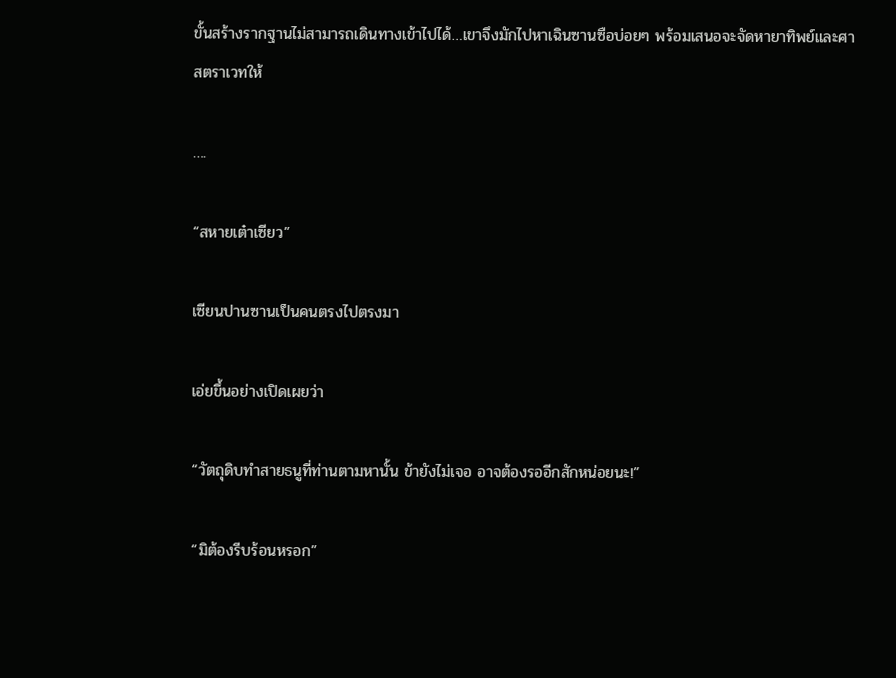ขั้นสร้างรากฐานไม่สามารถเดินทางเข้าไปได้…เขาจึงมักไปหาเฉินซานซือบ่อยๆ พร้อมเสนอจะจัดหายาทิพย์และศาสตราเวทให้

….

“สหายเต๋าเซียว”

เซียนปานซานเป็นคนตรงไปตรงมา

เอ่ยขึ้นอย่างเปิดเผยว่า

“วัตถุดิบทำสายธนูที่ท่านตามหานั้น ข้ายังไม่เจอ อาจต้องรออีกสักหน่อยนะ!”

“มิต้องรีบร้อนหรอก”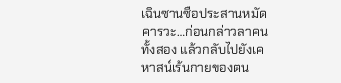เฉินซานซือประสานหมัดคารวะ…ก่อนกล่าวลาคนทั้งสอง แล้วกลับไปยังเคหาสน์เร้นกายของตน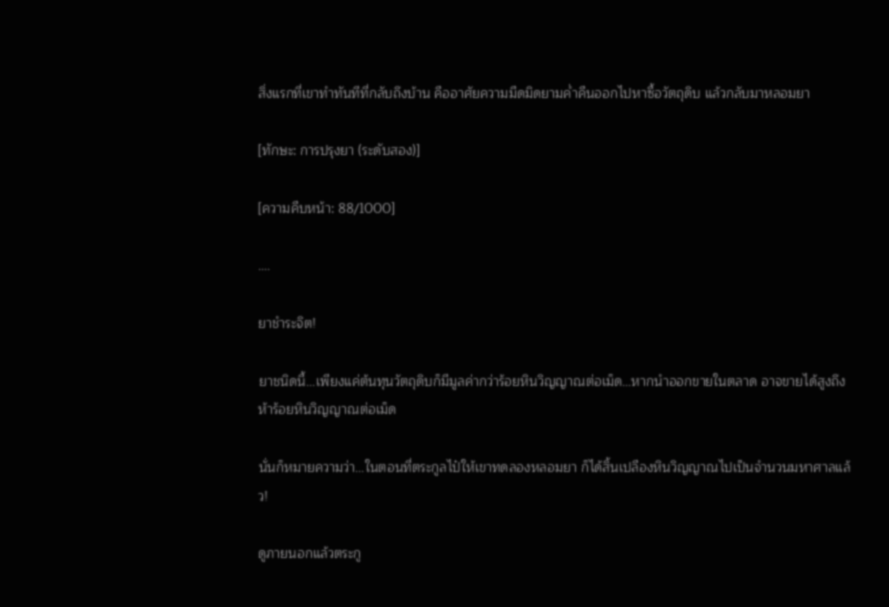สิ่งแรกที่เขาทำทันทีที่กลับถึงบ้าน คืออาศัยความมืดมิดยามค่ำคืนออกไปหาซื้อวัตถุดิบ แล้วกลับมาหลอมยา

[ทักษะ: การปรุงยา (ระดับสอง)]

[ความคืบหน้า: 88/1000]

….

ยาชำระจิต!

ยาชนิดนี้...เพียงแค่ต้นทุนวัตถุดิบก็มีมูลค่ากว่าร้อยหินวิญญาณต่อเม็ด…หากนำออกขายในตลาด อาจขายได้สูงถึงห้าร้อยหินวิญญาณต่อเม็ด

นั่นก็หมายความว่า...ในตอนที่ตระกูลไป๋ให้เขาทดลองหลอมยา ก็ได้สิ้นเปลืองหินวิญญาณไปเป็นจำนวนมหาศาลแล้ว!

ดูภายนอกแล้วตระกู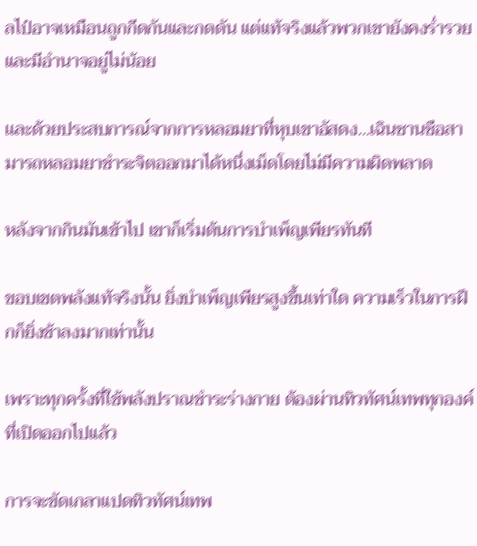ลไป๋อาจเหมือนถูกกีดกันและกดดัน แต่แท้จริงแล้วพวกเขายังคงร่ำรวยและมีอำนาจอยู่ไม่น้อย

เเละด้วยประสบการณ์จากการหลอมยาที่หุบเขาอัสดง…เฉินซานซือสามารถหลอมยาชำระจิตออกมาได้หนึ่งเม็ดโดยไม่มีความผิดพลาด

หลังจากกินมันเข้าไป เขาก็เริ่มต้นการบำเพ็ญเพียรทันที

ขอบเขตพลังแท้จริงนั้น ยิ่งบำเพ็ญเพียรสูงขึ้นเท่าใด ความเร็วในการฝึกก็ยิ่งช้าลงมากเท่านั้น

เพราะทุกครั้งที่ใช้พลังปราณชำระร่างกาย ต้องผ่านทิวทัศน์เทพทุกองค์ที่เปิดออกไปแล้ว

การจะขัดเกลาแปดทิวทัศน์เทพ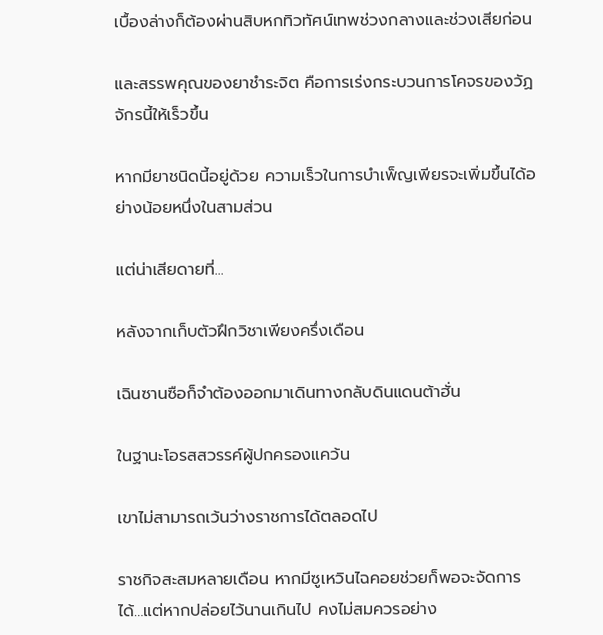เบื้องล่างก็ต้องผ่านสิบหกทิวทัศน์เทพช่วงกลางและช่วงเสียก่อน

และสรรพคุณของยาชำระจิต คือการเร่งกระบวนการโคจรของวัฏจักรนี้ให้เร็วขึ้น

หากมียาชนิดนี้อยู่ด้วย ความเร็วในการบำเพ็ญเพียรจะเพิ่มขึ้นได้อย่างน้อยหนึ่งในสามส่วน

แต่น่าเสียดายที่...

หลังจากเก็บตัวฝึกวิชาเพียงครึ่งเดือน

เฉินซานซือก็จำต้องออกมาเดินทางกลับดินแดนต้าฮั่น

ในฐานะโอรสสวรรค์ผู้ปกครองแคว้น

เขาไม่สามารถเว้นว่างราชการได้ตลอดไป

ราชกิจสะสมหลายเดือน หากมีซูเหวินไฉคอยช่วยก็พอจะจัดการได้…แต่หากปล่อยไว้นานเกินไป คงไม่สมควรอย่าง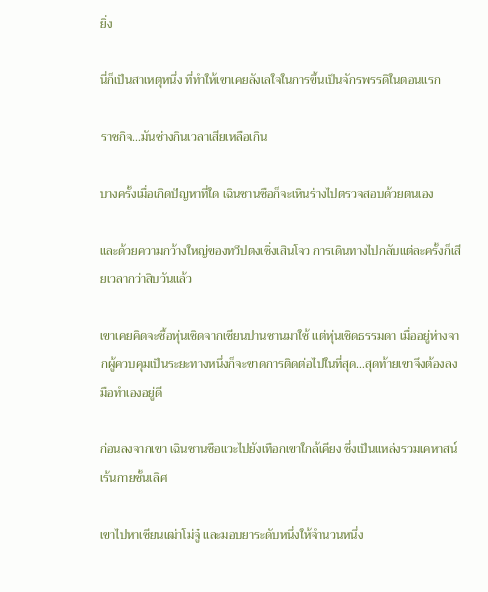ยิ่ง

นี่ก็เป็นสาเหตุหนึ่ง ที่ทำให้เขาเคยลังเลใจในการขึ้นเป็นจักรพรรดิในตอนแรก

ราชกิจ…มันช่างกินเวลาเสียเหลือเกิน

บางครั้งเมื่อเกิดปัญหาที่ใด เฉินซานซือก็จะเหินร่างไปตรวจสอบด้วยตนเอง

และด้วยความกว้างใหญ่ของทวีปตงเซิ่งเสินโจว การเดินทางไปกลับแต่ละครั้งก็เสียเวลากว่าสิบวันแล้ว

เขาเคยคิดจะซื้อหุ่นเชิดจากเซียนปานซานมาใช้ แต่หุ่นเชิดธรรมดา เมื่ออยู่ห่างจากผู้ควบคุมเป็นระยะทางหนึ่งก็จะขาดการติดต่อไปในที่สุด…สุดท้ายเขาจึงต้องลงมือทำเองอยู่ดี

ก่อนลงจากเขา เฉินซานซือแวะไปยังเทือกเขาใกล้เคียง ซึ่งเป็นแหล่งรวมเคหาสน์เร้นกายชั้นเลิศ

เขาไปหาเซียนเฒ่าโม่จู๋ และมอบยาระดับหนึ่งให้จำนวนหนึ่ง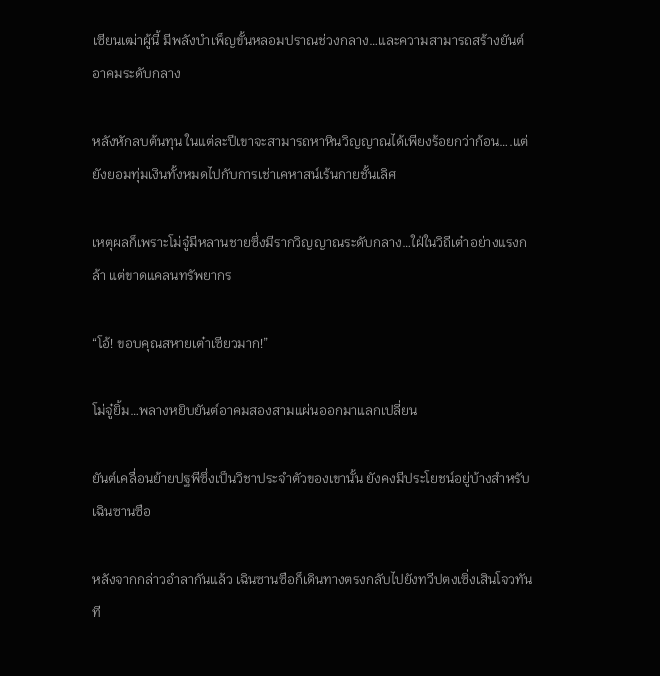เซียนเฒ่าผู้นี้ มีพลังบำเพ็ญขั้นหลอมปราณช่วงกลาง…และความสามารถสร้างยันต์อาคมระดับกลาง

หลังหักลบต้นทุน ในแต่ละปีเขาจะสามารถหาหินวิญญาณได้เพียงร้อยกว่าก้อน….แต่ยังยอมทุ่มเงินทั้งหมดไปกับการเช่าเคหาสน์เร้นกายชั้นเลิศ

เหตุผลก็เพราะโม่จู๋มีหลานชายซึ่งมีรากวิญญาณระดับกลาง…ใฝ่ในวิถีเต๋าอย่างแรงกล้า แต่ขาดแคลนทรัพยากร

“โอ้! ขอบคุณสหายเต๋าเซียวมาก!”

โม่จู๋ยิ้ม…พลางหยิบยันต์อาคมสองสามแผ่นออกมาแลกเปลี่ยน

ยันต์เคลื่อนย้ายปฐพีซึ่งเป็นวิชาประจำตัวของเขานั้น ยังคงมีประโยชน์อยู่บ้างสำหรับเฉินซานซือ

หลังจากกล่าวอำลากันแล้ว เฉินซานซือก็เดินทางตรงกลับไปยังทวีปตงเซิ่งเสินโจวทันที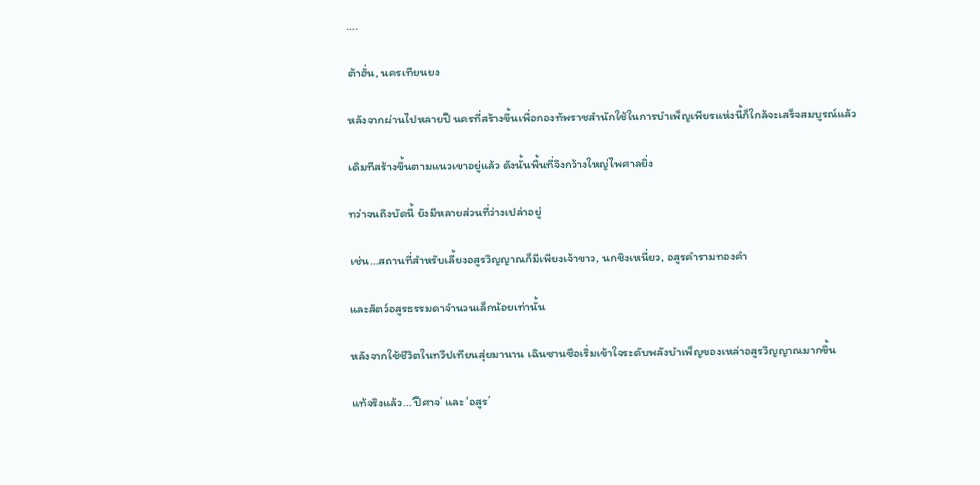….

ต้าฮั่น, นครเทียนยง

หลังจากผ่านไปหลายปี นครที่สร้างขึ้นเพื่อกองทัพราชสำนักใช้ในการบำเพ็ญเพียรแห่งนี้ก็ใกล้จะเสร็จสมบูรณ์แล้ว

เดิมทีสร้างขึ้นตามแนวเขาอยู่แล้ว ดังนั้นพื้นที่จึงกว้างใหญ่ไพศาลยิ่ง

ทว่าจนถึงบัดนี้ ยังมีหลายส่วนที่ว่างเปล่าอยู่

เช่น…สถานที่สำหรับเลี้ยงอสูรวิญญาณก็มีเพียงเจ้าขาว, นกชิงเหนี่ยว, อสูรคำรามทองคำ

และสัตว์อสูรธรรมดาจำนวนเล็กน้อยเท่านั้น

หลังจากใช้ชีวิตในทวีปเทียนสุ่ยมานาน เฉินซานซือเริ่มเข้าใจระดับพลังบำเพ็ญของเหล่าอสูรวิญญาณมากขึ้น

แท้จริงแล้ว…‘ปีศาจ’ และ ‘อสูร’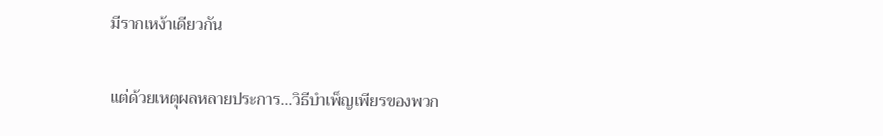มีรากเหง้าเดียวกัน

แต่ด้วยเหตุผลหลายประการ…วิธีบำเพ็ญเพียรของพวก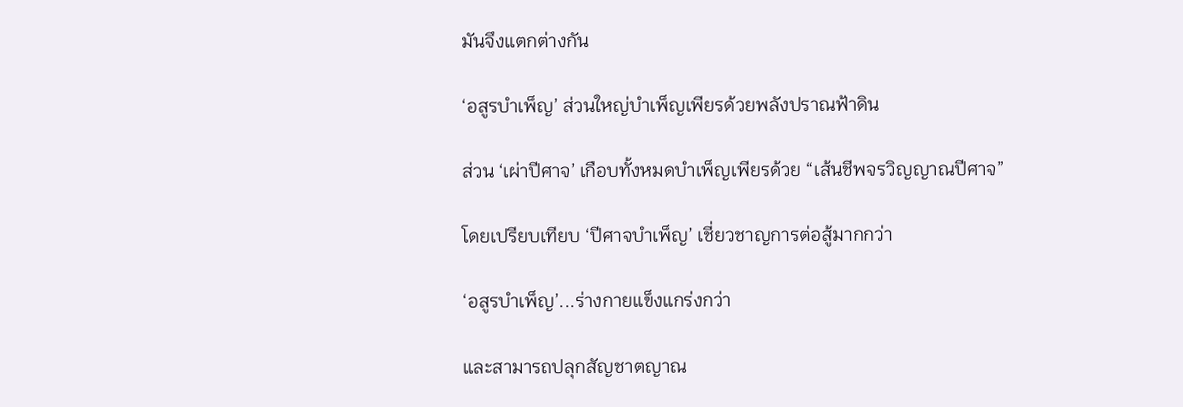มันจึงแตกต่างกัน

‘อสูรบำเพ็ญ’ ส่วนใหญ่บำเพ็ญเพียรด้วยพลังปราณฟ้าดิน

ส่วน ‘เผ่าปีศาจ’ เกือบทั้งหมดบำเพ็ญเพียรด้วย “เส้นชีพจรวิญญาณปีศาจ”

โดยเปรียบเทียบ ‘ปีศาจบำเพ็ญ’ เชี่ยวชาญการต่อสู้มากกว่า

‘อสูรบำเพ็ญ’...ร่างกายแข็งแกร่งกว่า

และสามารถปลุกสัญชาตญาณ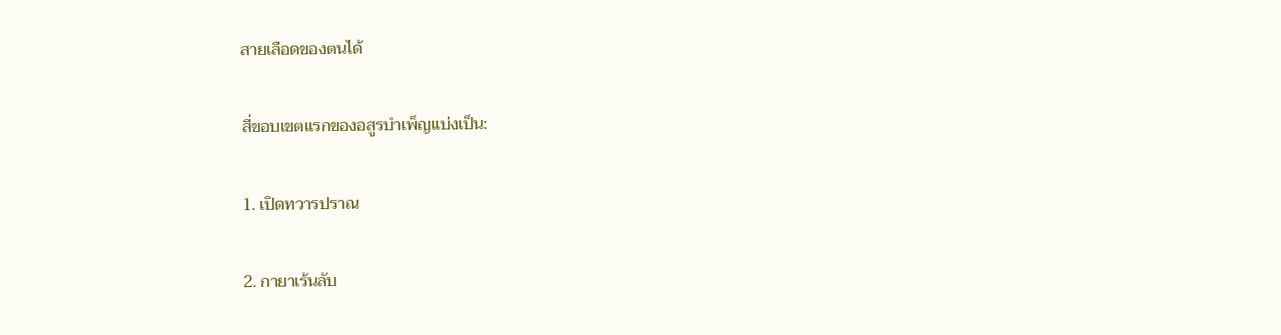สายเลือดของตนได้

สี่ขอบเขตแรกของอสูรบำเพ็ญเเบ่งเป็น:

1. เปิดทวารปราณ

2. กายาเร้นลับ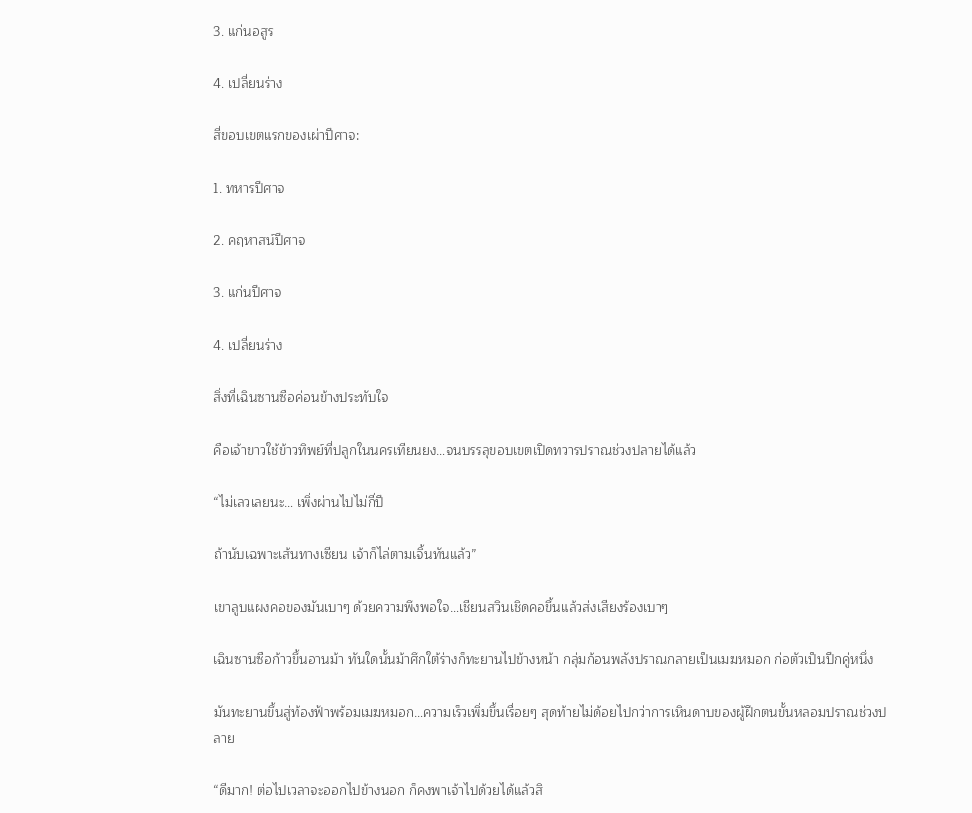3. แก่นอสูร

4. เปลี่ยนร่าง

สี่ขอบเขตแรกของเผ่าปีศาจ:

1. ทหารปีศาจ

2. คฤหาสน์ปีศาจ

3. แก่นปีศาจ

4. เปลี่ยนร่าง

สิ่งที่เฉินซานซือค่อนข้างประทับใจ

คือเจ้าขาวใช้ข้าวทิพย์ที่ปลูกในนครเทียนยง…จนบรรลุขอบเขตเปิดทวารปราณช่วงปลายได้แล้ว

“ไม่เลวเลยนะ… เพิ่งผ่านไปไม่กี่ปี

ถ้านับเฉพาะเส้นทางเซียน เจ้าก็ไล่ตามเจิ้นทันแล้ว”

เขาลูบแผงคอของมันเบาๆ ด้วยความพึงพอใจ…เชียนสวินเชิดคอขึ้นแล้วส่งเสียงร้องเบาๆ

เฉินซานซือก้าวขึ้นอานม้า ทันใดนั้นม้าศึกใต้ร่างก็ทะยานไปข้างหน้า กลุ่มก้อนพลังปราณกลายเป็นเมฆหมอก ก่อตัวเป็นปีกคู่หนึ่ง

มันทะยานขึ้นสู่ท้องฟ้าพร้อมเมฆหมอก…ความเร็วเพิ่มขึ้นเรื่อยๆ สุดท้ายไม่ด้อยไปกว่าการเหินดาบของผู้ฝึกตนขั้นหลอมปราณช่วงปลาย

“ดีมาก! ต่อไปเวลาจะออกไปข้างนอก ก็คงพาเจ้าไปด้วยได้แล้วสิ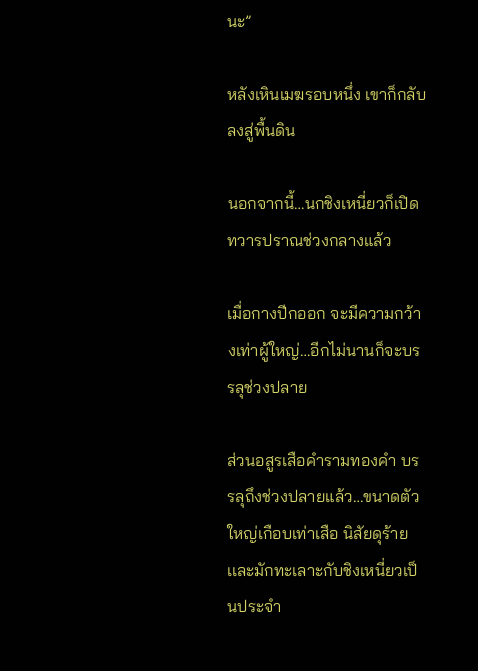นะ”

หลังเหินเมฆรอบหนึ่ง เขาก็กลับลงสู่พื้นดิน

นอกจากนี้…นกชิงเหนี่ยวก็เปิดทวารปราณช่วงกลางแล้ว

เมื่อกางปีกออก จะมีความกว้างเท่าผู้ใหญ่…อีกไม่นานก็จะบรรลุช่วงปลาย

ส่วนอสูรเสือคำรามทองคำ บรรลุถึงช่วงปลายแล้ว…ขนาดตัวใหญ่เกือบเท่าเสือ นิสัยดุร้าย เเละมักทะเลาะกับชิงเหนี่ยวเป็นประจำ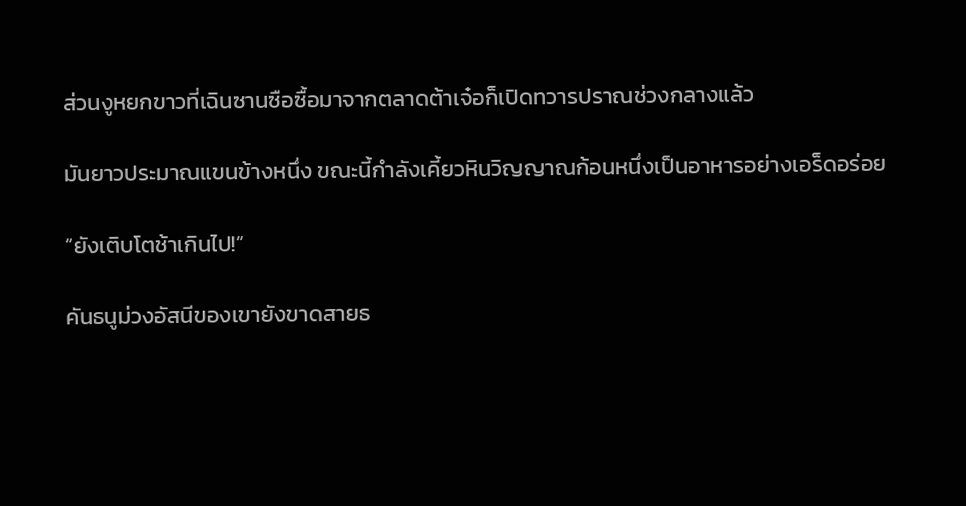ส่วนงูหยกขาวที่เฉินซานซือซื้อมาจากตลาดต้าเจ๋อก็เปิดทวารปราณช่วงกลางแล้ว

มันยาวประมาณแขนข้างหนึ่ง ขณะนี้กำลังเคี้ยวหินวิญญาณก้อนหนึ่งเป็นอาหารอย่างเอร็ดอร่อย

“ยังเติบโตช้าเกินไป!”

คันธนูม่วงอัสนีของเขายังขาดสายธ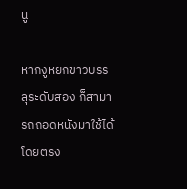นู

หากงูหยกขาวบรรลุระดับสอง ก็สามารถถอดหนังมาใช้ได้โดยตรง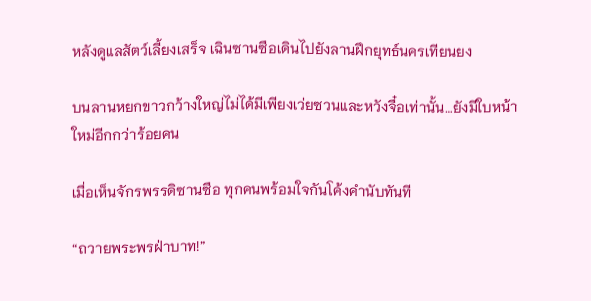หลังดูแลสัตว์เลี้ยงเสร็จ เฉินซานซือเดินไปยังลานฝึกยุทธ์นครเทียนยง

บนลานหยกขาวกว้างใหญ่ไม่ได้มีเพียงเว่ยซวนและหวังจื๋อเท่านั้น…ยังมีใบหน้าใหม่อีกกว่าร้อยคน

เมื่อเห็นจักรพรรดิซานซือ ทุกคนพร้อมใจกันโค้งคำนับทันที

“ถวายพระพรฝ่าบาท!”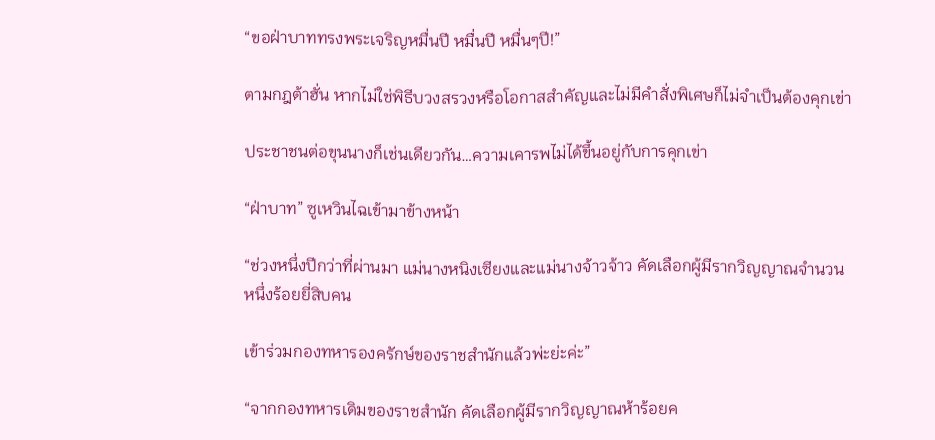“ขอฝ่าบาททรงพระเจริญหมื่นปี หมื่นปี หมื่นๆปี!”

ตามกฎต้าฮั่น หากไม่ใช่พิธีบวงสรวงหรือโอกาสสำคัญและไม่มีคำสั่งพิเศษก็ไม่จำเป็นต้องคุกเข่า

ประชาชนต่อขุนนางก็เช่นเดียวกัน…ความเคารพไม่ได้ขึ้นอยู่กับการคุกเข่า

“ฝ่าบาท” ซูเหวินไฉเข้ามาข้างหน้า

“ช่วงหนึ่งปีกว่าที่ผ่านมา แม่นางหนิงเซียงและแม่นางจ้าวจ้าว คัดเลือกผู้มีรากวิญญาณจำนวนหนึ่งร้อยยี่สิบคน

เข้าร่วมกองทหารองครักษ์ของราชสำนักแล้วพ่ะย่ะค่ะ”

“จากกองทหารเดิมของราชสำนัก คัดเลือกผู้มีรากวิญญาณห้าร้อยค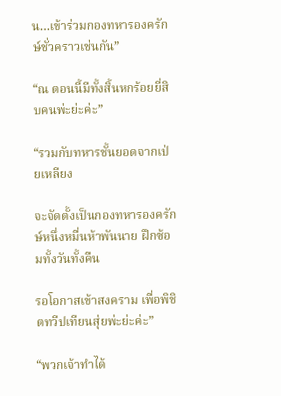น…เข้าร่วมกองทหารองครักษ์ชั่วคราวเช่นกัน”

“ณ ตอนนี้มีทั้งสิ้นหกร้อยยี่สิบคนพ่ะย่ะค่ะ”

“รวมกับทหารชั้นยอดจากเป่ยเหลียง

จะจัดตั้งเป็นกองทหารองครักษ์หนึ่งหมื่นห้าพันนาย ฝึกซ้อมทั้งวันทั้งคืน

รอโอกาสเข้าสงคราม เพื่อพิชิตทวีปเทียนสุ่ยพ่ะย่ะค่ะ”

“พวกเจ้าทำได้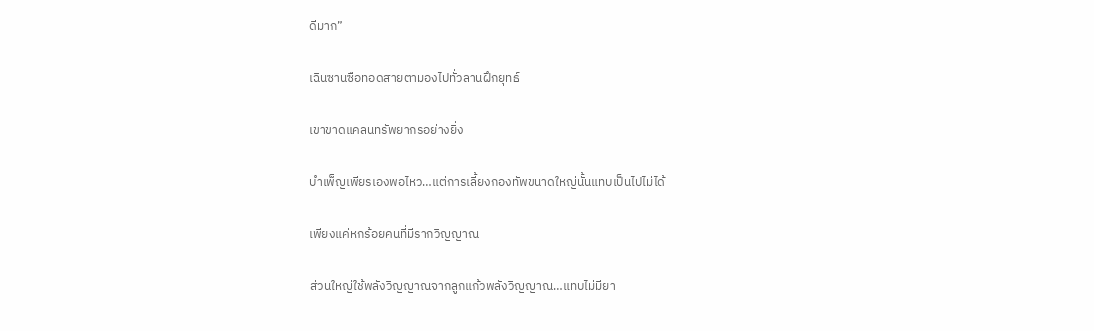ดีมาก”

เฉินซานซือทอดสายตามองไปทั่วลานฝึกยุทธ์

เขาขาดแคลนทรัพยากรอย่างยิ่ง

บำเพ็ญเพียรเองพอไหว…แต่การเลี้ยงกองทัพขนาดใหญ่นั้นแทบเป็นไปไม่ได้

เพียงแค่หกร้อยคนที่มีรากวิญญาณ

ส่วนใหญ่ใช้พลังวิญญาณจากลูกแก้วพลังวิญญาณ…แทบไม่มียา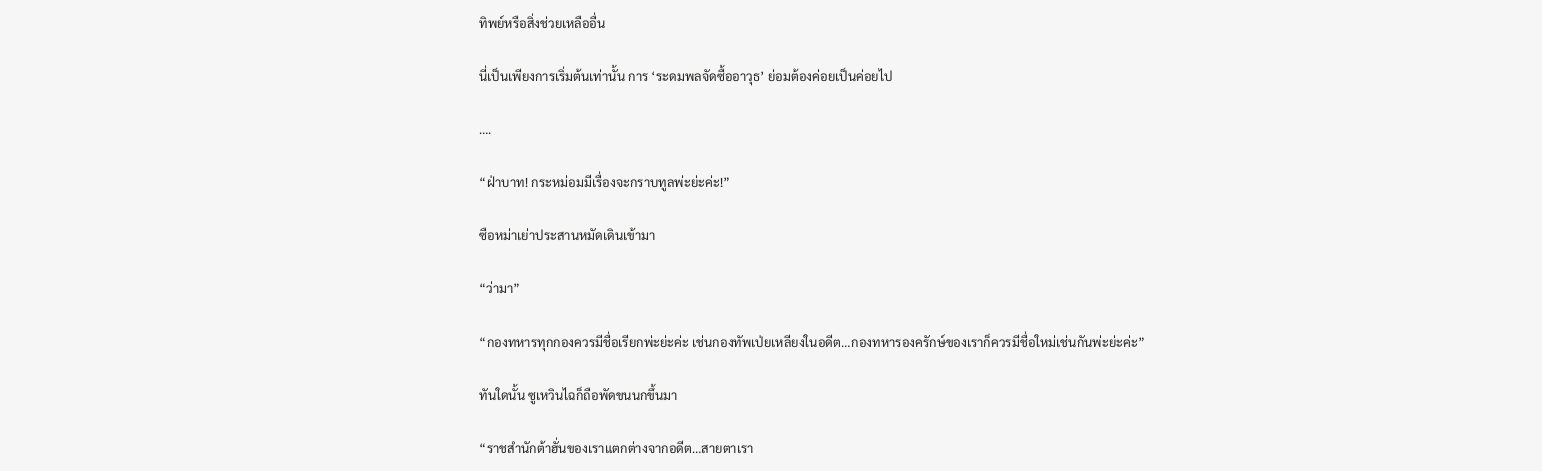ทิพย์หรือสิ่งช่วยเหลืออื่น

นี่เป็นเพียงการเริ่มต้นเท่านั้น การ ‘ระดมพลจัดซื้ออาวุธ’ ย่อมต้องค่อยเป็นค่อยไป

….

“ฝ่าบาท! กระหม่อมมีเรื่องจะกราบทูลพ่ะย่ะค่ะ!”

ซือหม่าเย่าประสานหมัดเดินเข้ามา

“ว่ามา”

“กองทหารทุกกองควรมีชื่อเรียกพ่ะย่ะค่ะ เช่นกองทัพเป่ยเหลียงในอดีต…กองทหารองครักษ์ของเราก็ควรมีชื่อใหม่เช่นกันพ่ะย่ะค่ะ”

ทันใดนั้น ซูเหวินไฉก็ถือพัดขนนกขึ้นมา

“ราชสำนักต้าฮั่นของเราแตกต่างจากอดีต…สายตาเรา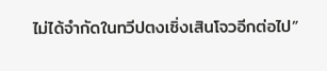ไม่ได้จำกัดในทวีปตงเซิ่งเสินโจวอีกต่อไป”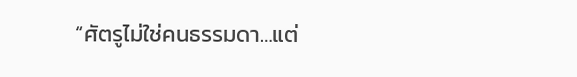“ศัตรูไม่ใช่คนธรรมดา…แต่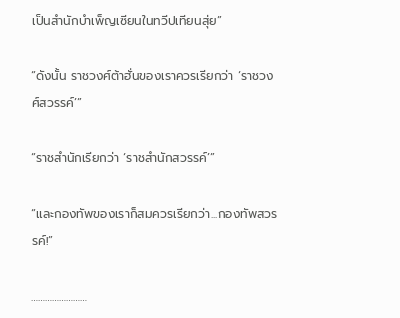เป็นสำนักบำเพ็ญเซียนในทวีปเทียนสุ่ย”

“ดังนั้น ราชวงศ์ต้าฮั่นของเราควรเรียกว่า ‘ราชวงศ์สวรรค์’”

“ราชสำนักเรียกว่า ‘ราชสำนักสวรรค์’”

“และกองทัพของเราก็สมควรเรียกว่า...กองทัพสวรรค์!”

……………………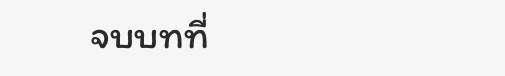จบบทที่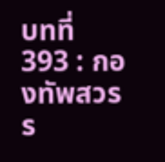บทที่ 393 : กองทัพสวรร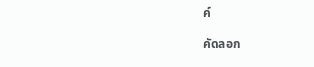ค์

คัดลอก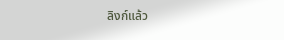ลิงก์แล้ว